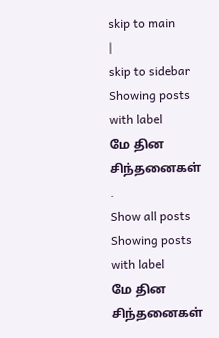skip to main
|
skip to sidebar
Showing posts with label
மே தின சிந்தனைகள்
.
Show all posts
Showing posts with label
மே தின சிந்தனைகள்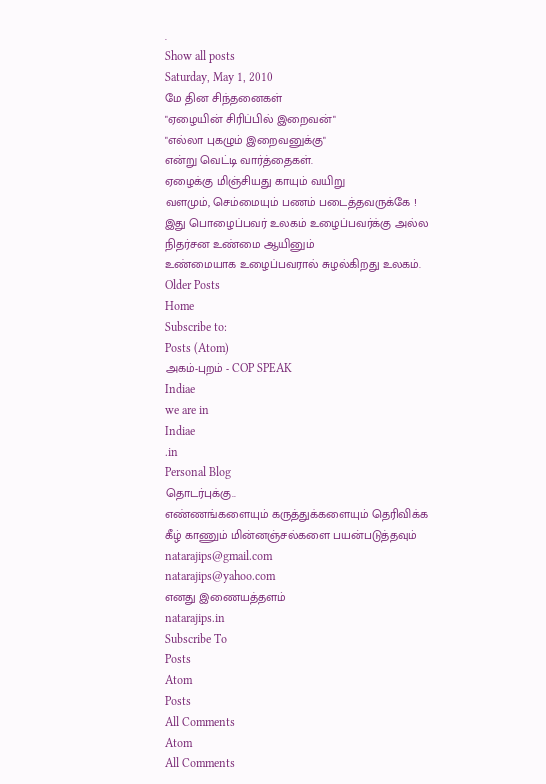.
Show all posts
Saturday, May 1, 2010
மே தின சிந்தனைகள்
"ஏழையின் சிரிப்பில் இறைவன்"
"எல்லா புகழும் இறைவனுக்கு"
என்று வெட்டி வார்த்தைகள்.
ஏழைக்கு மிஞ்சியது காயும் வயிறு
வளமும், செம்மையும் பணம் படைத்தவருக்கே !
இது பொழைப்பவர் உலகம் உழைப்பவர்க்கு அல்ல
நிதர்சன உண்மை ஆயினும்
உண்மையாக உழைப்பவரால் சுழல்கிறது உலகம்.
Older Posts
Home
Subscribe to:
Posts (Atom)
அகம்-புறம் - COP SPEAK
Indiae
we are in
Indiae
.in
Personal Blog
தொடர்புக்கு..
எண்ணங்களையும் கருத்துக்களையும் தெரிவிக்க
கீழ் காணும் மின்னஞ்சல்களை பயன்படுத்தவும்
natarajips@gmail.com
natarajips@yahoo.com
எனது இணையத்தளம்
natarajips.in
Subscribe To
Posts
Atom
Posts
All Comments
Atom
All Comments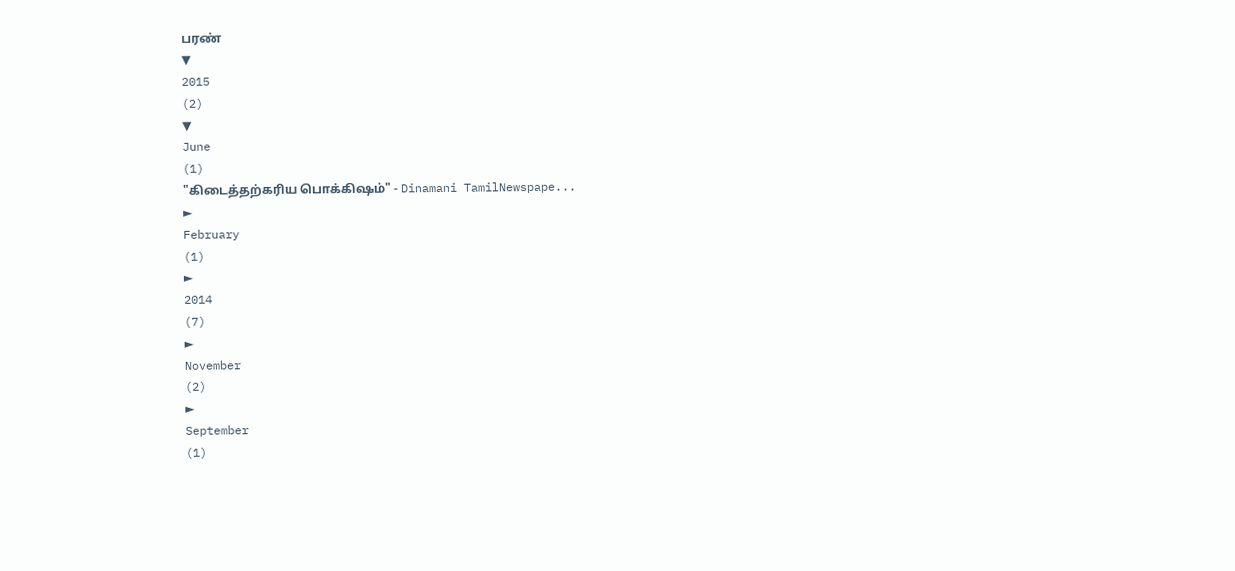பரண்
▼
2015
(2)
▼
June
(1)
"கிடைத்தற்கரிய பொக்கிஷம்" - Dinamani TamilNewspape...
►
February
(1)
►
2014
(7)
►
November
(2)
►
September
(1)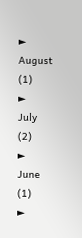►
August
(1)
►
July
(2)
►
June
(1)
►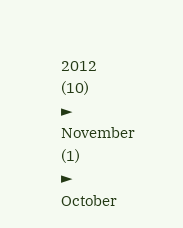2012
(10)
►
November
(1)
►
October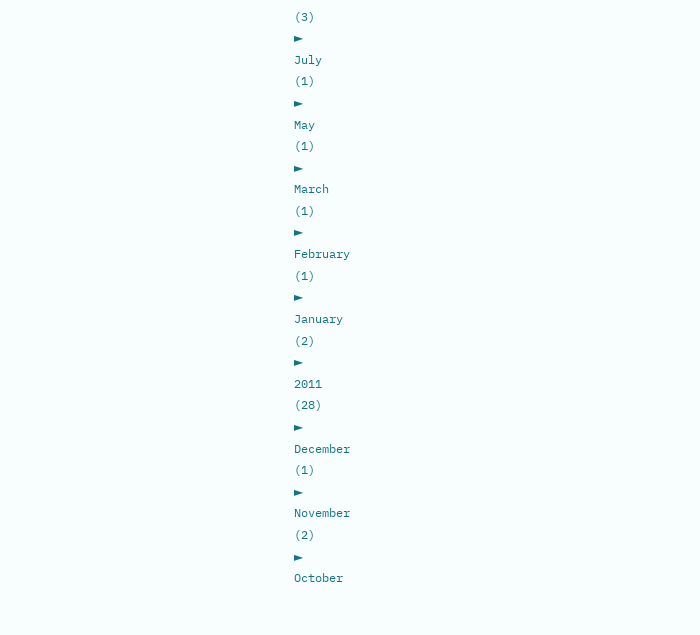(3)
►
July
(1)
►
May
(1)
►
March
(1)
►
February
(1)
►
January
(2)
►
2011
(28)
►
December
(1)
►
November
(2)
►
October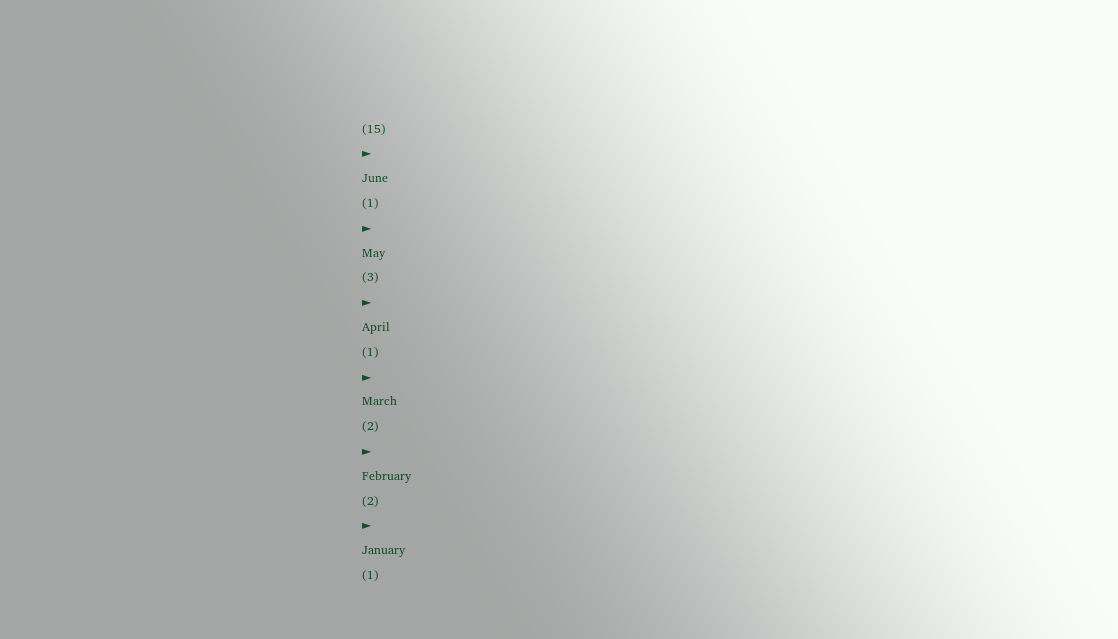(15)
►
June
(1)
►
May
(3)
►
April
(1)
►
March
(2)
►
February
(2)
►
January
(1)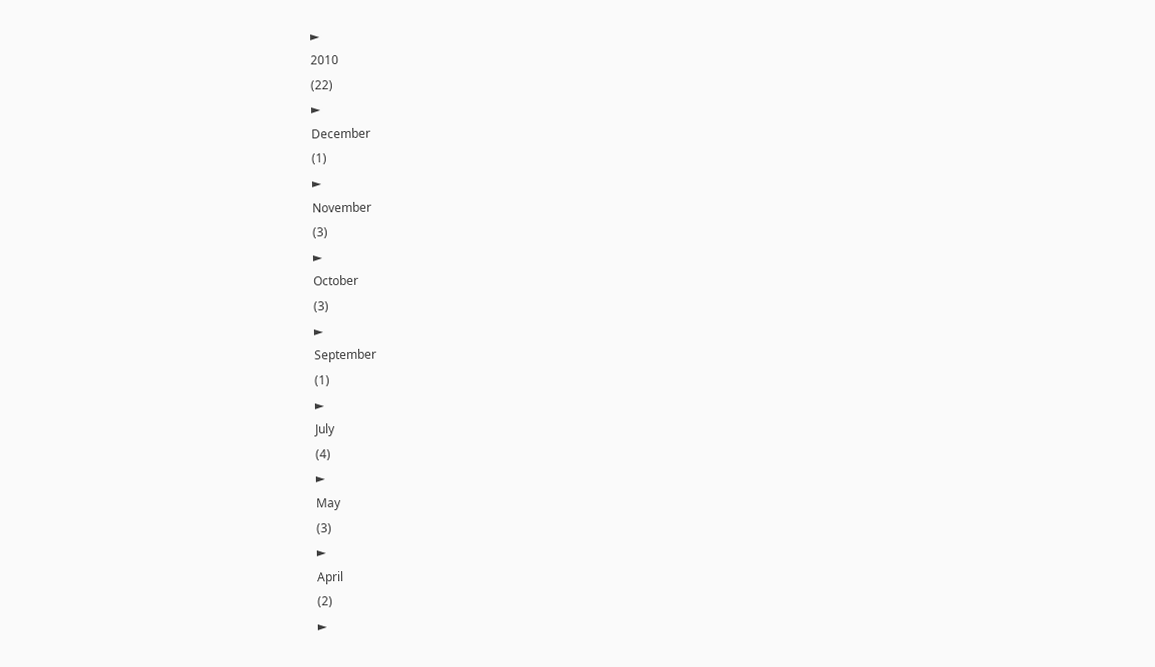►
2010
(22)
►
December
(1)
►
November
(3)
►
October
(3)
►
September
(1)
►
July
(4)
►
May
(3)
►
April
(2)
►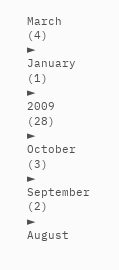March
(4)
►
January
(1)
►
2009
(28)
►
October
(3)
►
September
(2)
►
August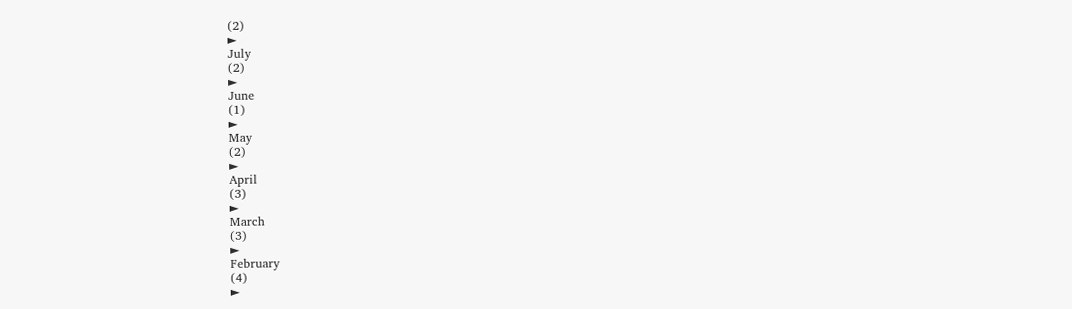(2)
►
July
(2)
►
June
(1)
►
May
(2)
►
April
(3)
►
March
(3)
►
February
(4)
►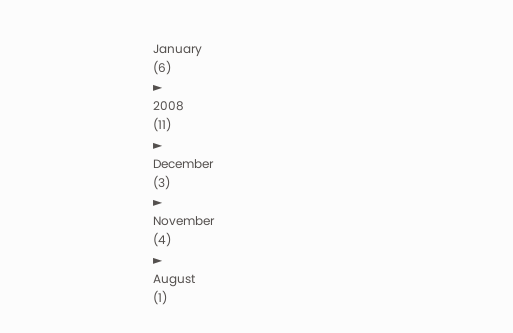January
(6)
►
2008
(11)
►
December
(3)
►
November
(4)
►
August
(1)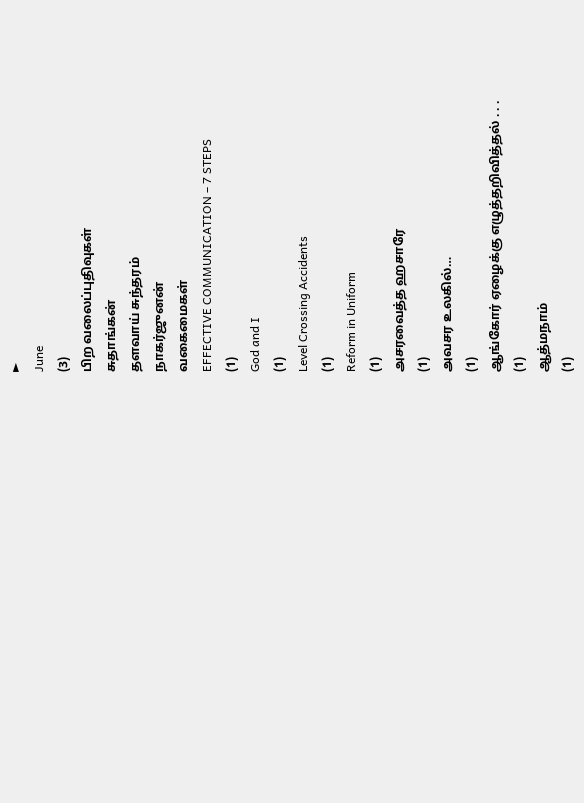►
June
(3)
பிற வலைப்புதிவுகள்
சுதாங்கன்
தளவாய் சுந்தரம்
நாகர்ஜுனன்
வகைமைகள்
EFFECTIVE COMMUNICATION – 7 STEPS
(1)
God and I
(1)
Level Crossing Accidents
(1)
Reform in Uniform
(1)
அசரவைத்த ஹசாரே
(1)
அவசர உலகில்…
(1)
ஆங்கோர் ஏழைக்கு எழுத்தறிவித்தல் . . .
(1)
ஆத்மநாம்
(1)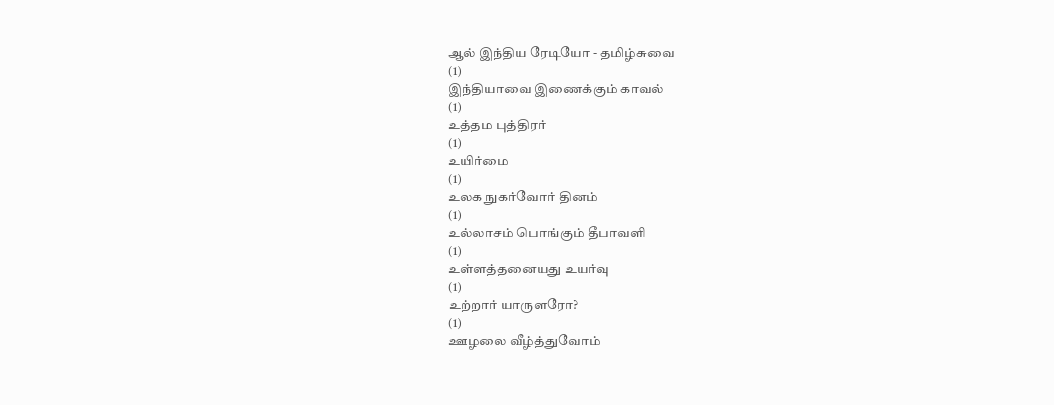ஆல் இந்திய ரேடியோ - தமிழ்சுவை
(1)
இந்தியாவை இணைக்கும் காவல்
(1)
உத்தம புத்திரர்
(1)
உயிர்மை
(1)
உலக நுகர்வோர் தினம்
(1)
உல்லாசம் பொங்கும் தீபாவளி
(1)
உள்ளத்தனையது உயர்வு
(1)
உற்றார் யாருளரோ?
(1)
ஊழலை வீழ்த்துவோம்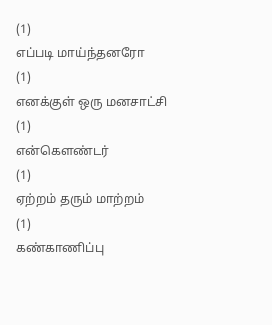(1)
எப்படி மாய்ந்தனரோ
(1)
எனக்குள் ஒரு மனசாட்சி
(1)
என்கௌண்டர்
(1)
ஏற்றம் தரும் மாற்றம்
(1)
கண்காணிப்பு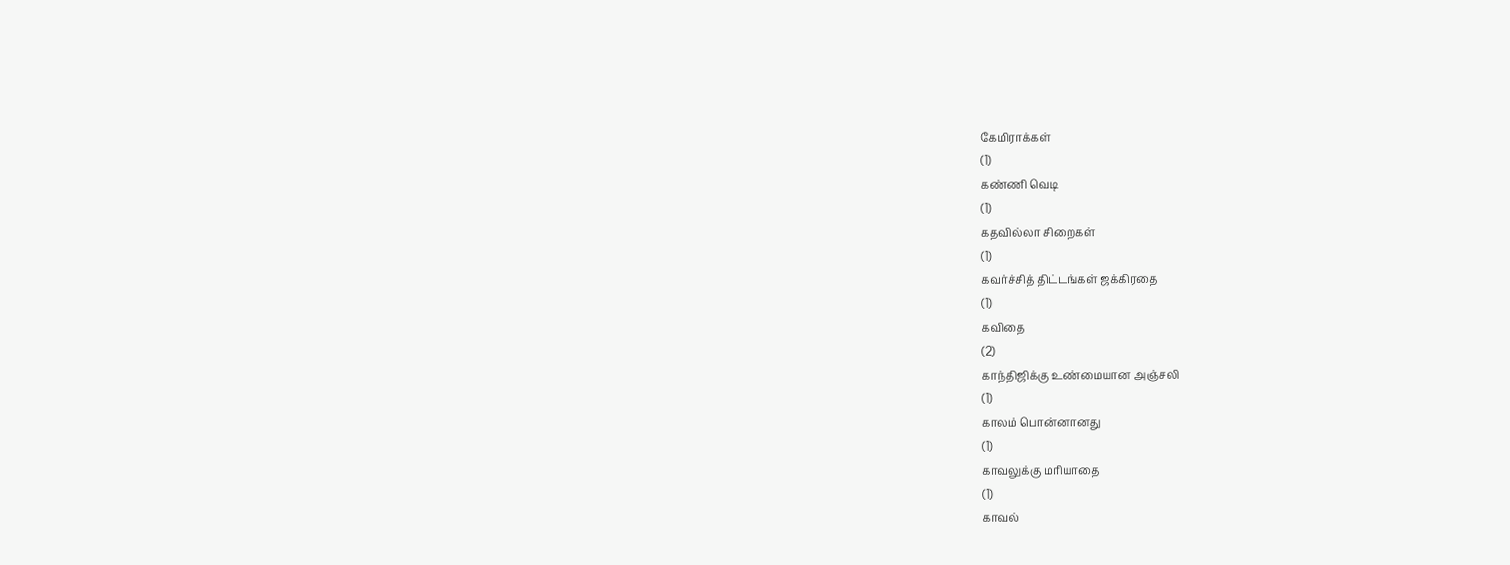கேமிராக்கள்
(1)
கண்ணி வெடி
(1)
கதவில்லா சிறைகள்
(1)
கவர்ச்சித் திட்டங்கள் ஜக்கிரதை
(1)
கவிதை
(2)
காந்திஜிக்கு உண்மையான அஞ்சலி
(1)
காலம் பொன்னானது
(1)
காவலுக்கு மரியாதை
(1)
காவல்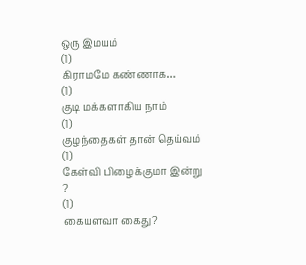ஒரு இமயம்
(1)
கிராமமே கண்ணாக…
(1)
குடி மக்களாகிய நாம்
(1)
குழந்தைகள் தான் தெய்வம்
(1)
கேள்வி பிழைக்குமா இன்று ?
(1)
கையளவா கைது?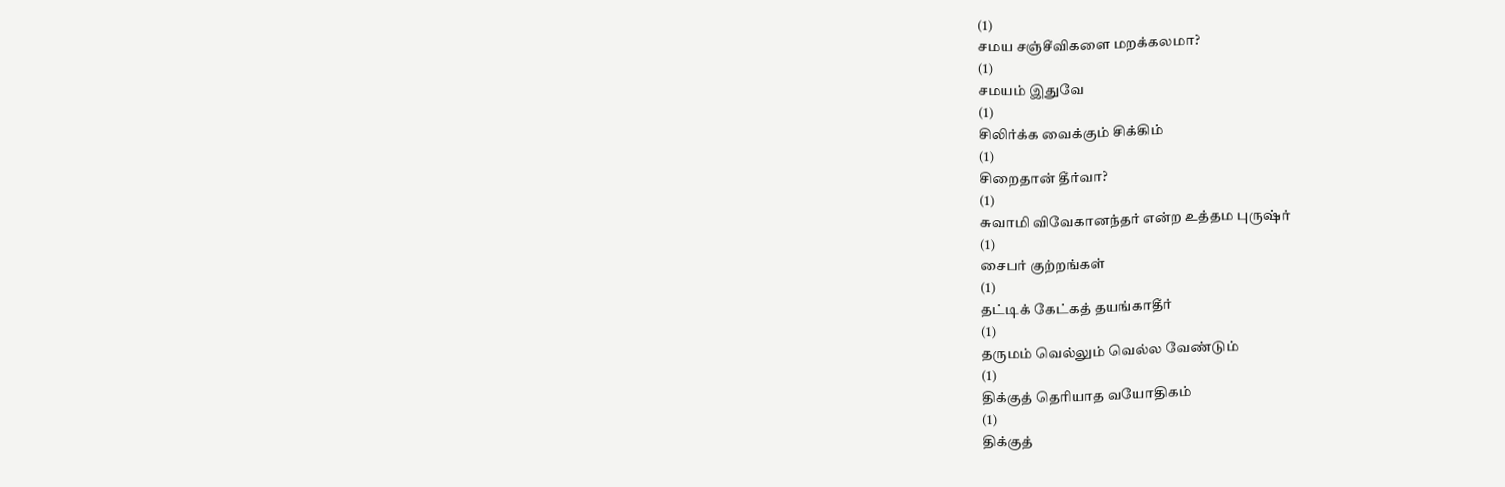(1)
சமய சஞ்சீவிகளை மறக்கலமா?
(1)
சமயம் இதுவே
(1)
சிலிர்க்க வைக்கும் சிக்கிம்
(1)
சிறைதான் தீர்வா?
(1)
சுவாமி விவேகானந்தர் என்ற உத்தம புருஷ்ர்
(1)
சைபர் குற்றங்கள்
(1)
தட்டிக் கேட்கத் தயங்காதீர்
(1)
தருமம் வெல்லும் வெல்ல வேண்டும்
(1)
திக்குத் தெரியாத வயோதிகம்
(1)
திக்குத்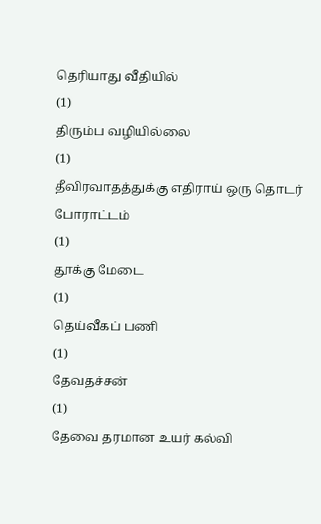தெரியாது வீதியில்
(1)
திரும்ப வழியில்லை
(1)
தீவிரவாதத்துக்கு எதிராய் ஒரு தொடர் போராட்டம்
(1)
தூக்கு மேடை
(1)
தெய்வீகப் பணி
(1)
தேவதச்சன்
(1)
தேவை தரமான உயர் கல்வி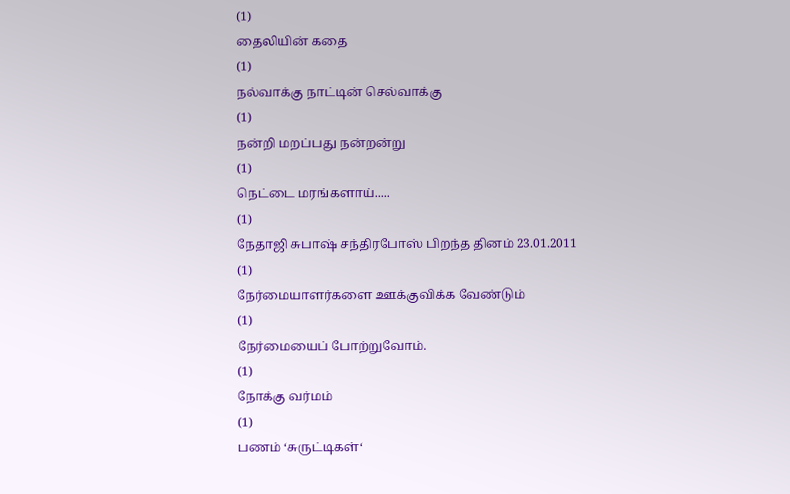(1)
தைலியின் கதை
(1)
நல்வாக்கு நாட்டின் செல்வாக்கு
(1)
நன்றி மறப்பது நன்றன்று
(1)
நெட்டை மரங்களாய்.....
(1)
நேதாஜி சுபாஷ் சந்திரபோஸ் பிறந்த தினம் 23.01.2011
(1)
நேர்மையாளர்களை ஊக்குவிக்க வேண்டும்
(1)
நேர்மையைப் போற்றுவோம்.
(1)
நோக்கு வர்மம்
(1)
பணம் ‘சுருட்டிகள்‘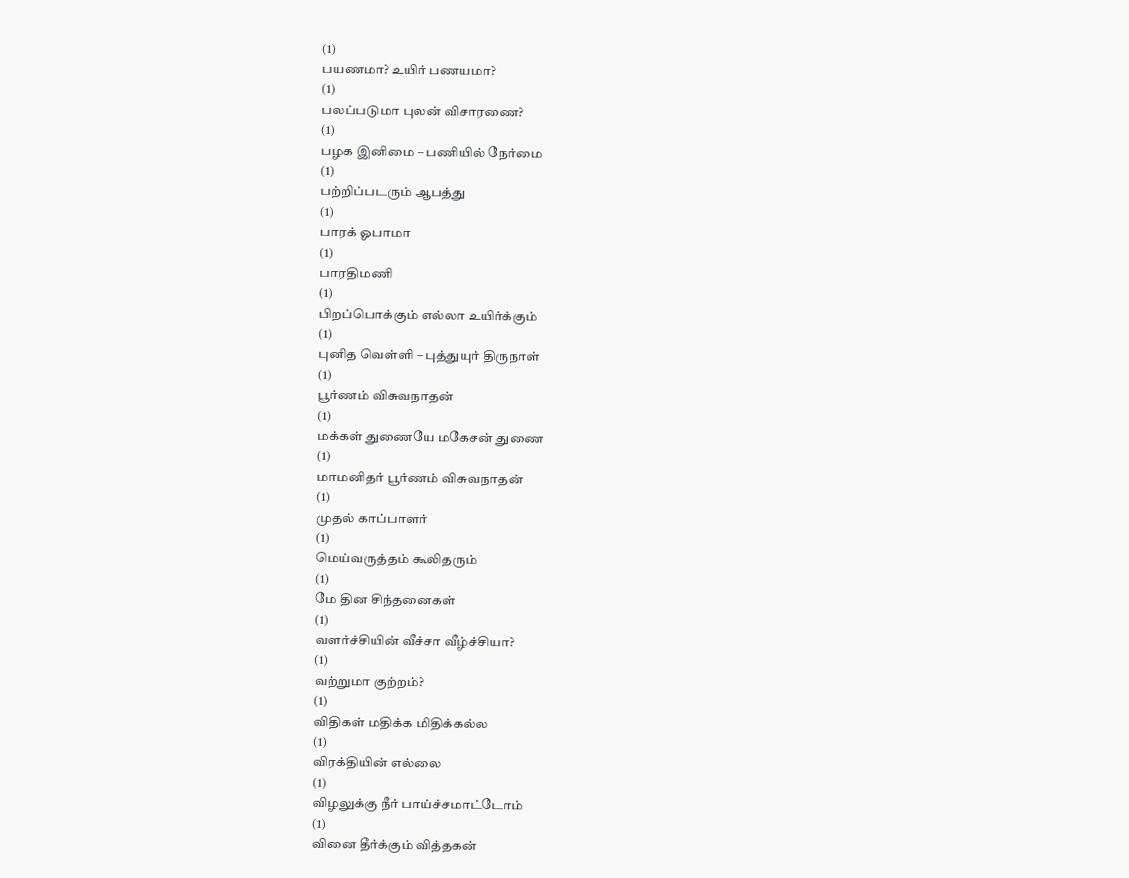(1)
பயணமா? உயிர் பணயமா?
(1)
பலப்படுமா புலன் விசாரணை?
(1)
பழக இனிமை – பணியில் நேர்மை
(1)
பற்றிப்படரும் ஆபத்து
(1)
பாரக் ஓபாமா
(1)
பாரதிமணி
(1)
பிறப்பொக்கும் எல்லா உயிர்க்கும்
(1)
புனித வெள்ளி – புத்துயுர் திருநாள்
(1)
பூர்ணம் விசுவநாதன்
(1)
மக்கள் துணையே மகேசன் துணை
(1)
மாமனிதர் பூர்ணம் விசுவநாதன்
(1)
முதல் காப்பாளர்
(1)
மெய்வருத்தம் கூலிதரும்
(1)
மே தின சிந்தனைகள்
(1)
வளர்ச்சியின் வீச்சா வீழ்ச்சியா?
(1)
வற்றுமா குற்றம்?
(1)
விதிகள் மதிக்க மிதிக்கல்ல
(1)
விரக்தியின் எல்லை
(1)
விழலுக்கு நீர் பாய்ச்சமாட்டோம்
(1)
வினை தீர்க்கும் வித்தகன்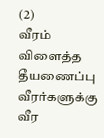(2)
வீரம் விளைத்த தீயணைப்பு வீரர்களுக்கு வீர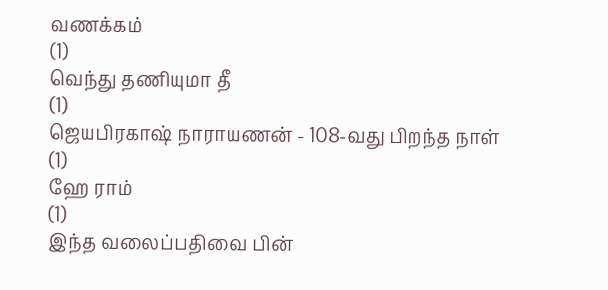வணக்கம்
(1)
வெந்து தணியுமா தீ
(1)
ஜெயபிரகாஷ் நாராயணன் - 108-வது பிறந்த நாள்
(1)
ஹே ராம்
(1)
இந்த வலைப்பதிவை பின்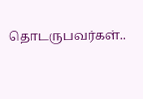தொடருபவர்கள்..